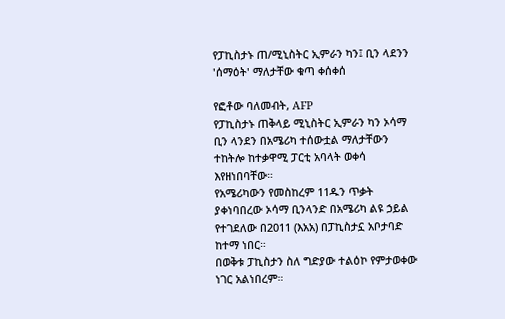የፓኪስታኑ ጠ/ሚኒስትር ኢምራን ካን፤ ቢን ላደንን 'ሰማዕት' ማለታቸው ቁጣ ቀሰቀሰ

የፎቶው ባለመብት, AFP
የፓኪስታኑ ጠቅላይ ሚኒስትር ኢምራን ካን ኦሳማ ቢን ላንደን በአሜሪካ ተሰውቷል ማለታቸውን ተከትሎ ከተቃዋሚ ፓርቲ አባላት ወቀሳ እየዘነበባቸው።
የአሜሪካውን የመስከረም 11ዱን ጥቃት ያቀነባበረው ኦሳማ ቢንላንድ በአሜሪካ ልዩ ኃይል የተገደለው በ2011 (እአአ) በፓኪስታኗ አቦታባድ ከተማ ነበር።
በወቅቱ ፓኪስታን ስለ ግድያው ተልዕኮ የምታወቀው ነገር አልነበረም።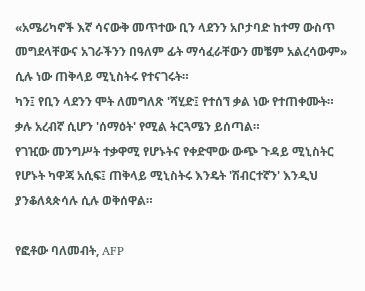«አሜሪካኖች እኛ ሳናውቅ መጥተው ቢን ላደንን አቦታባድ ከተማ ውስጥ መግደላቸውና አገራችንን በዓለም ፊት ማሳፈራቸውን መቼም አልረሳውም» ሲሉ ነው ጠቅላይ ሚኒስትሩ የተናገሩት።
ካን፤ የቢን ላደንን ሞት ለመግለጽ 'ሻሂድ፤ የተሰኘ ቃል ነው የተጠቀሙት። ቃሉ አረብኛ ሲሆን 'ሰማዕት' የሚል ትርጓሜን ይሰጣል።
የገዢው መንግሥት ተቃዋሚ የሆኑትና የቀድሞው ውጭ ጉዳይ ሚኒስትር የሆኑት ካዋጃ አሲፍ፤ ጠቅላይ ሚኒስትሩ እንዴት 'ሽብርተኛን' እንዲህ ያንቆለጳጵሳሉ ሲሉ ወቅሰዋል።

የፎቶው ባለመብት, AFP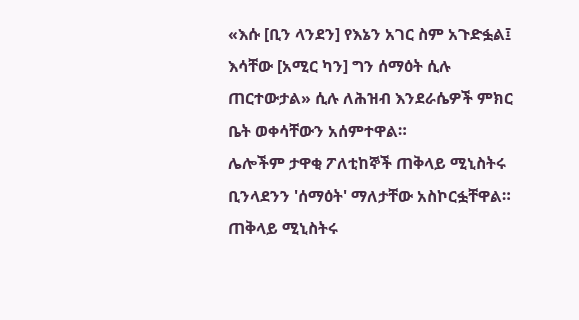«እሱ [ቢን ላንደን] የእኔን አገር ስም አጉድፏል፤ እሳቸው [አሚር ካን] ግን ሰማዕት ሲሉ ጠርተውታል» ሲሉ ለሕዝብ እንደራሴዎች ምክር ቤት ወቀሳቸውን አሰምተዋል።
ሌሎችም ታዋቂ ፖለቲከኞች ጠቅላይ ሚኒስትሩ ቢንላደንን 'ሰማዕት' ማለታቸው አስኮርፏቸዋል።
ጠቅላይ ሚኒስትሩ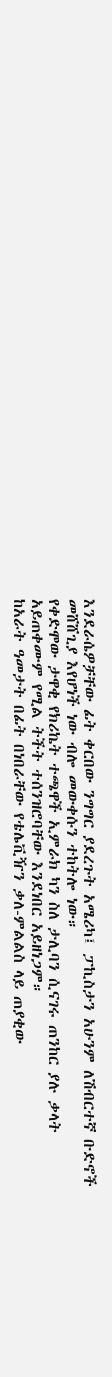እንደራሴዎቻቸው ፊት ቀርበው ንግግር ያደረጉት አሜሪካ፤ ፓኪስታን አሁንም ለሽብርተኛ ቡድኖች መሸሸጊያ እየሆነች ነው ብሎ መውቀሱን ተከትሎ ነው።
የቀድሞው ታዋቂ የክሪኬት ተጫዋች ኢምራክ ካን ስለ ታሊባን ሲናገሩ ጠንከር ያሉ ቃላት አይጠቀሙም የሚል ትችት ተሰንዝሮባቸው እንደነበር አይዘነጋም።
ከአራት ዓመታት በፊት በነበራቸው የቴሌቪዥን ቃለ-ምልልስ ላይ ጠያቂው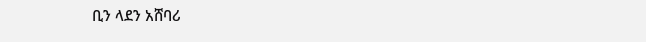ቢን ላደን አሸባሪ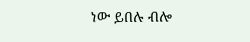ነው ይበሉ ብሎ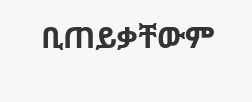ቢጠይቃቸውም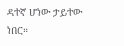ዳተኛ ሆነው ታይተው ነበር።